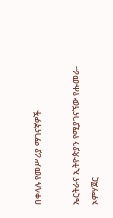በቀላሉ የመሥሪያ ማገናኛዎች

ኤርትራና ኢትዮጵያን የሚያገናኘው የሑመራ-ኦምሃጀር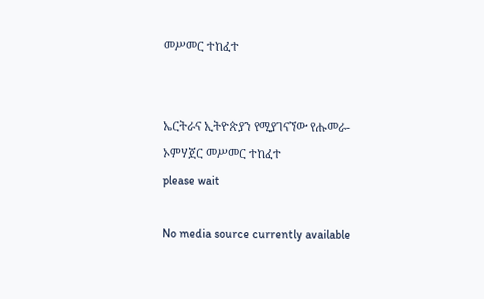መሥመር ተከፈተ


ኤርትራና ኢትዮጵያን የሚያገናኘው የሑመራ-ኦምሃጀር መሥመር ተከፈተ
please wait

No media source currently available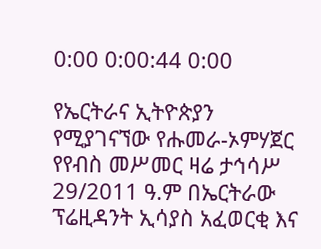0:00 0:00:44 0:00

የኤርትራና ኢትዮጵያን የሚያገናኘው የሑመራ-ኦምሃጀር የየብስ መሥመር ዛሬ ታኅሳሥ 29/2011 ዓ.ም በኤርትራው ፕሬዚዳንት ኢሳያስ አፈወርቂ እና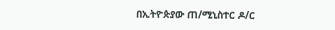በኢትዮጵያው ጠ/ሚኒስተር ዶ/ር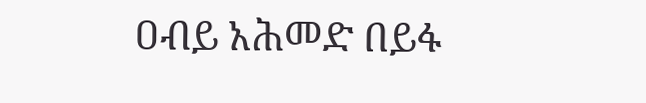ዐብይ አሕመድ በይፋ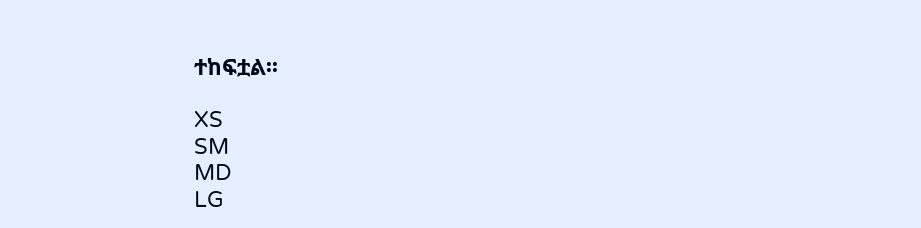ተከፍቷል፡፡

XS
SM
MD
LG